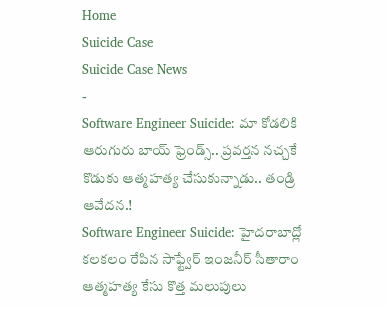Home
Suicide Case
Suicide Case News
-
Software Engineer Suicide: మా కోడలికి ఆరుగురు బాయ్ ఫ్రెండ్స్.. ప్రవర్తన నచ్చకే కొడుకు ఆత్మహత్య చేసుకున్నాడు.. తండ్రి ఆవేదన.!
Software Engineer Suicide: హైదరాబాద్లో కలకలం రేపిన సాఫ్ట్వేర్ ఇంజనీర్ సీతారాం ఆత్మహత్య కేసు కొత్త మలుపులు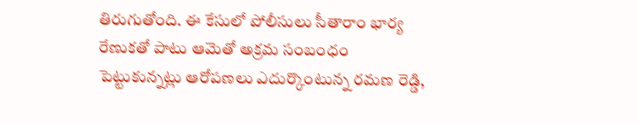తిరుగుతోంది. ఈ కేసులో పోలీసులు సీతారాం భార్య రేణుకతో పాటు ఆమెతో అక్రమ సంబంధం పెట్టుకున్నట్లు ఆరోపణలు ఎదుర్కొంటున్న రమణ రెడ్డి,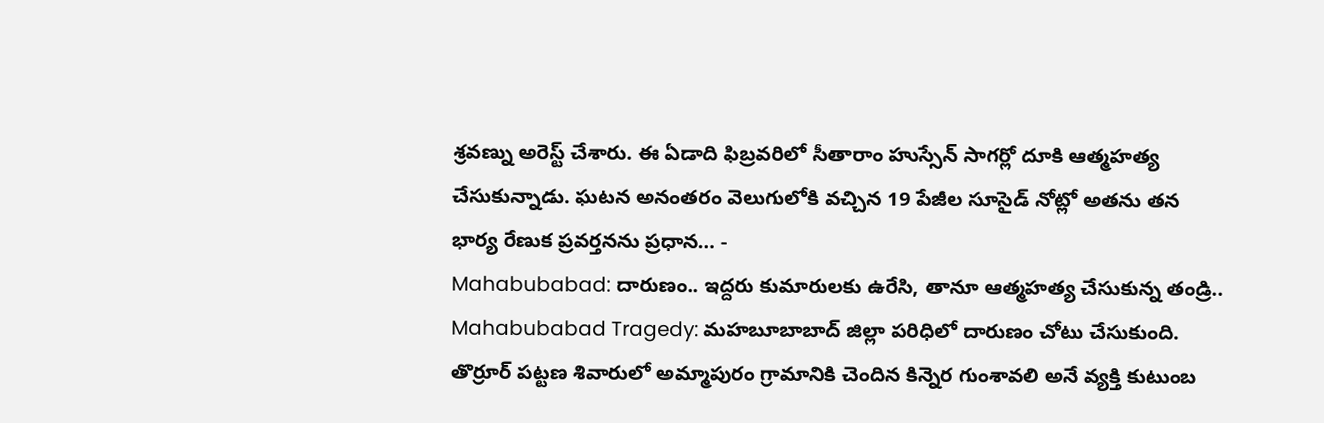శ్రవణ్ను అరెస్ట్ చేశారు. ఈ ఏడాది ఫిబ్రవరిలో సీతారాం హుస్సేన్ సాగర్లో దూకి ఆత్మహత్య చేసుకున్నాడు. ఘటన అనంతరం వెలుగులోకి వచ్చిన 19 పేజీల సూసైడ్ నోట్లో అతను తన భార్య రేణుక ప్రవర్తనను ప్రధాన… -
Mahabubabad: దారుణం.. ఇద్దరు కుమారులకు ఉరేసి, తానూ ఆత్మహత్య చేసుకున్న తండ్రి..
Mahabubabad Tragedy: మహబూబాబాద్ జిల్లా పరిధిలో దారుణం చోటు చేసుకుంది. తొర్రూర్ పట్టణ శివారులో అమ్మాపురం గ్రామానికి చెందిన కిన్నెర గుంశావలి అనే వ్యక్తి కుటుంబ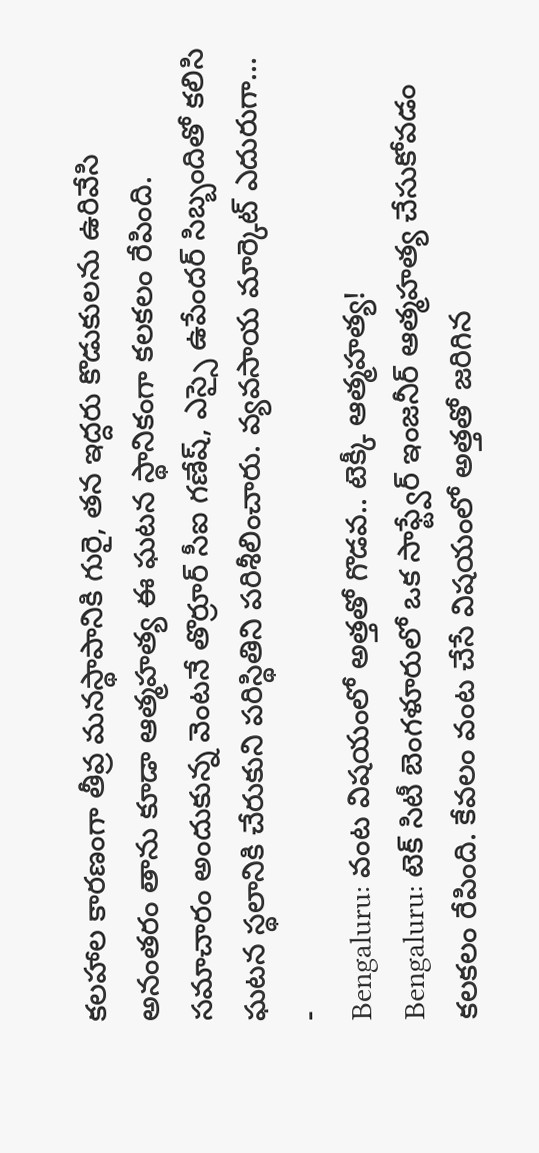కలహాల కారణంగా తీవ్ర మనస్థాపానికి గురై, తన ఇద్దరు కొడుకులను ఉరివేసి అనంతరం తాను కూడా ఆత్మహత్య ఈ ఘటన స్థానికంగా కలకలం రేపింది. సమాచారం అందుకున్న వెంటనే తొర్రూర్ సీఐ గణేష్, ఎస్సై ఉపేందర్ సిబ్బందితో కలిసి ఘటన స్థలానికి చేరుకుని పరిస్థితిని పరిశీలించారు. వ్యవసాయ మార్కెట్ ఎదురుగా… -
Bengaluru: వంట విషయంలో అత్తతో గొడవ.. టెక్కీ ఆత్మహత్య!
Bengaluru: టెక్ సిటీ బెంగళూరులో ఒక సాఫ్ట్వేర్ ఇంజనీర్ ఆత్మహత్య చేసుకోవడం కలకలం రేపింది. కేవలం వంట చేసే విషయంలో అత్తతో జరిగిన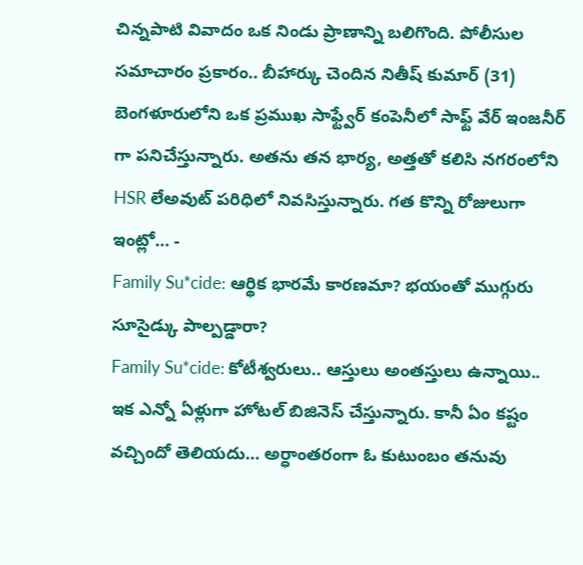చిన్నపాటి వివాదం ఒక నిండు ప్రాణాన్ని బలిగొంది. పోలీసుల సమాచారం ప్రకారం.. బీహార్కు చెందిన నితీష్ కుమార్ (31) బెంగళూరులోని ఒక ప్రముఖ సాఫ్ట్వేర్ కంపెనీలో సాఫ్ట్ వేర్ ఇంజనీర్ గా పనిచేస్తున్నారు. అతను తన భార్య, అత్తతో కలిసి నగరంలోని HSR లేఅవుట్ పరిధిలో నివసిస్తున్నారు. గత కొన్ని రోజులుగా ఇంట్లో… -
Family Su*cide: ఆర్థిక భారమే కారణమా? భయంతో ముగ్గురు సూసైడ్కు పాల్పడ్డారా?
Family Su*cide: కోటీశ్వరులు.. ఆస్తులు అంతస్తులు ఉన్నాయి.. ఇక ఎన్నో ఏళ్లుగా హోటల్ బిజినెస్ చేస్తున్నారు. కానీ ఏం కష్టం వచ్చిందో తెలియదు… అర్ధాంతరంగా ఓ కుటుంబం తనువు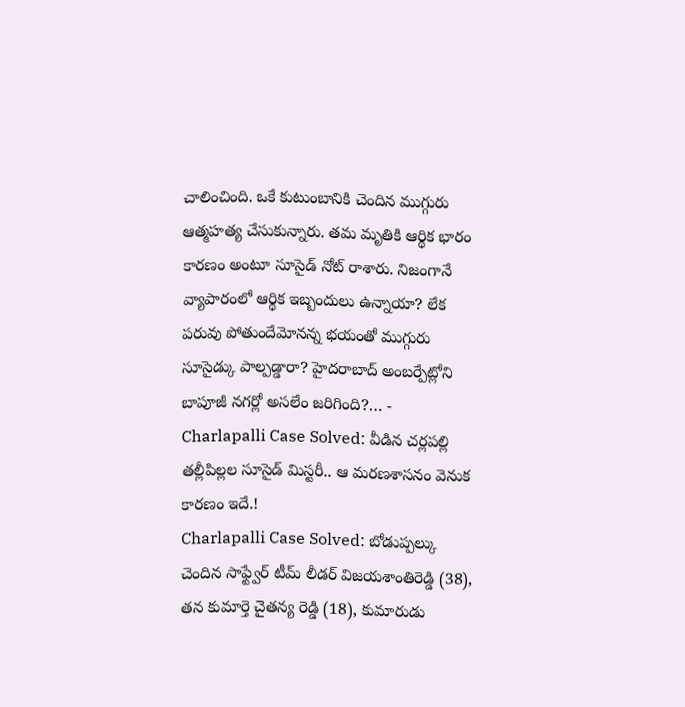చాలించింది. ఒకే కుటుంబానికి చెందిన ముగ్గురు ఆత్మహత్య చేసుకున్నారు. తమ మృతికి ఆర్థిక భారం కారణం అంటూ సూసైడ్ నోట్ రాశారు. నిజంగానే వ్యాపారంలో ఆర్థిక ఇబ్బందులు ఉన్నాయా? లేక పరువు పోతుందేమోనన్న భయంతో ముగ్గురు సూసైడ్కు పాల్పడ్డారా? హైదరాబాద్ అంబర్పేట్లోని బాపూజీ నగర్లో అసలేం జరిగింది?… -
Charlapalli Case Solved: వీడిన చర్లపల్లి తల్లీపిల్లల సూసైడ్ మిస్టరీ.. ఆ మరణశాసనం వెనుక కారణం ఇదే.!
Charlapalli Case Solved: బోడుప్పల్కు చెందిన సాఫ్ట్వేర్ టీమ్ లీడర్ విజయశాంతిరెడ్డి (38), తన కుమార్తె చైతన్య రెడ్డి (18), కుమారుడు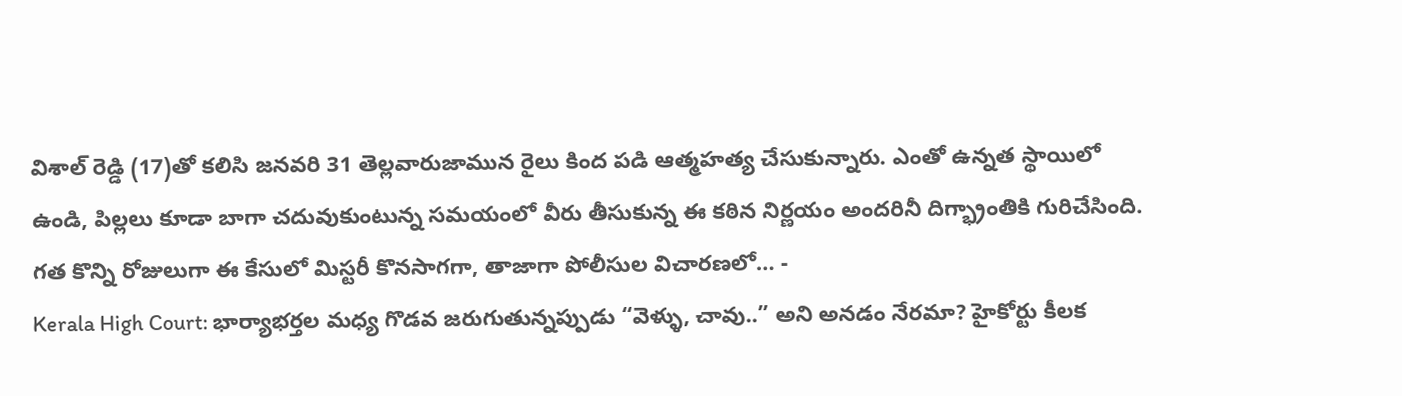విశాల్ రెడ్డి (17)తో కలిసి జనవరి 31 తెల్లవారుజామున రైలు కింద పడి ఆత్మహత్య చేసుకున్నారు. ఎంతో ఉన్నత స్థాయిలో ఉండి, పిల్లలు కూడా బాగా చదువుకుంటున్న సమయంలో వీరు తీసుకున్న ఈ కఠిన నిర్ణయం అందరినీ దిగ్భ్రాంతికి గురిచేసింది. గత కొన్ని రోజులుగా ఈ కేసులో మిస్టరీ కొనసాగగా, తాజాగా పోలీసుల విచారణలో… -
Kerala High Court: భార్యాభర్తల మధ్య గొడవ జరుగుతున్నప్పుడు “వెళ్ళు, చావు..” అని అనడం నేరమా? హైకోర్టు కీలక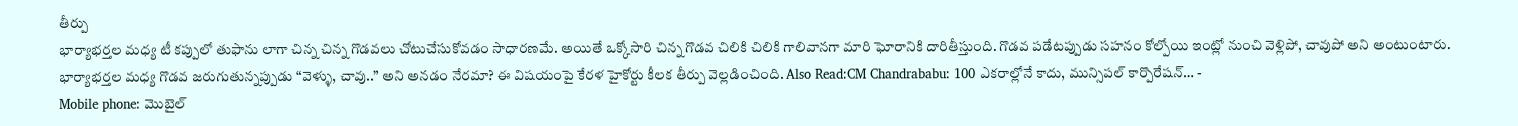తీర్పు
భార్యాభర్తల మధ్య టీ కప్పులో తుఫాను లాగా చిన్న చిన్న గొడవలు చోటుచేసుకోవడం సాధారణమే. అయితే ఒక్కోసారి చిన్న గొడవ చిలికి చిలికి గాలివానగా మారి ఘోరానికి దారితీస్తుంది. గొడవ పడేటప్పుడు సహనం కోల్పోయి ఇంట్లో నుంచి వెళ్లిపో, చావుపో అని అంటుంటారు. భార్యాభర్తల మధ్య గొడవ జరుగుతున్నప్పుడు “వెళ్ళు, చావు..” అని అనడం నేరమా? ఈ విషయంపై కేరళ హైకోర్టు కీలక తీర్పు వెల్లడించింది. Also Read:CM Chandrababu: 100 ఎకరాల్లోనే కాదు, మున్సిపల్ కార్పొరేషన్… -
Mobile phone: మొబైల్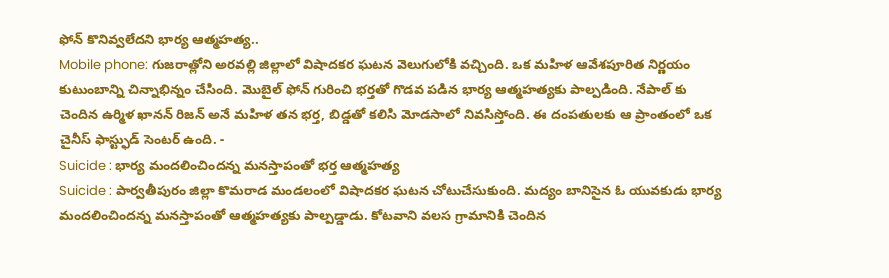ఫోన్ కొనివ్వలేదని భార్య ఆత్మహత్య..
Mobile phone: గుజరాత్లోని అరవల్లి జిల్లాలో విషాదకర ఘటన వెలుగులోకి వచ్చింది. ఒక మహిళ ఆవేశపూరిత నిర్ణయం కుటుంబాన్ని చిన్నాభిన్నం చేసింది. మొబైల్ ఫోన్ గురించి భర్తతో గొడవ పడిన భార్య ఆత్మహత్యకు పాల్పడింది. నేపాల్ కు చెందిన ఉర్మిళ ఖానన్ రిజన్ అనే మహిళ తన భర్త, బిడ్డతో కలిసి మోడసాలో నివసిస్తోంది. ఈ దంపతులకు ఆ ప్రాంతంలో ఒక చైనీస్ ఫాస్ట్ఫుడ్ సెంటర్ ఉంది. -
Suicide : భార్య మందలించిందన్న మనస్తాపంతో భర్త ఆత్మహత్య
Suicide : పార్వతీపురం జిల్లా కొమరాడ మండలంలో విషాదకర ఘటన చోటుచేసుకుంది. మద్యం బానిసైన ఓ యువకుడు భార్య మందలించిందన్న మనస్తాపంతో ఆత్మహత్యకు పాల్పడ్డాడు. కోటవాని వలస గ్రామానికి చెందిన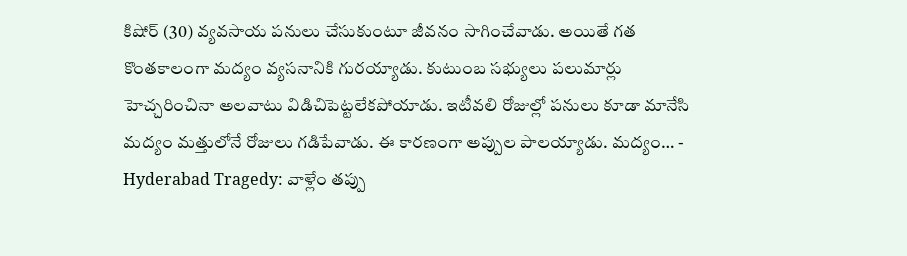కిషోర్ (30) వ్యవసాయ పనులు చేసుకుంటూ జీవనం సాగించేవాడు. అయితే గత కొంతకాలంగా మద్యం వ్యసనానికి గురయ్యాడు. కుటుంబ సభ్యులు పలుమార్లు హెచ్చరించినా అలవాటు విడిచిపెట్టలేకపోయాడు. ఇటీవలి రోజుల్లో పనులు కూడా మానేసి మద్యం మత్తులోనే రోజులు గడిపేవాడు. ఈ కారణంగా అప్పుల పాలయ్యాడు. మద్యం… -
Hyderabad Tragedy: వాళ్లేం తప్పు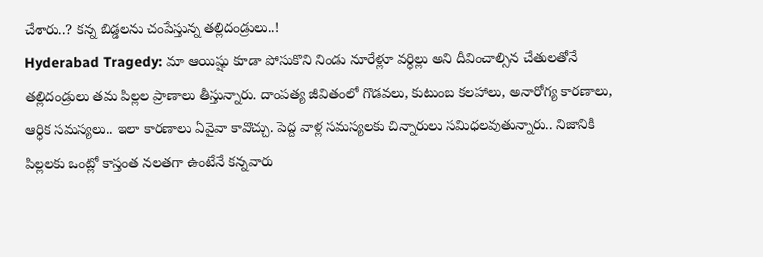చేశారు..? కన్న బిడ్డలను చంపేస్తున్న తల్లిదండ్రులు..!
Hyderabad Tragedy: మా ఆయిష్షు కూడా పోసుకొని నిండు నూరేళ్లూ వర్ధిల్లు అని దీవించాల్సిన చేతులతోనే తల్లిదండ్రులు తమ పిల్లల ప్రాణాలు తీస్తున్నారు. దాంపత్య జీవితంలో గొడవలు, కుటుంబ కలహాలు, అనారోగ్య కారణాలు, ఆర్ధిక సమస్యలు.. ఇలా కారణాలు ఏవైవా కావొచ్చు. పెద్ద వాళ్ల సమస్యలకు చిన్నారులు సమిధలవుతున్నారు.. నిజానికి పిల్లలకు ఒంట్లో కాస్తంత నలతగా ఉంటేనే కన్నవారు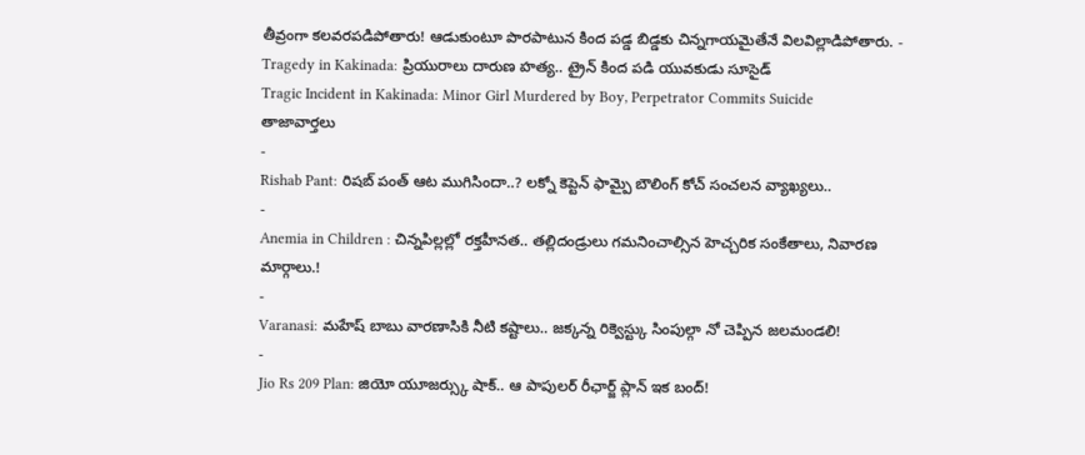తీవ్రంగా కలవరపడిపోతారు! ఆడుకుంటూ పొరపాటున కింద పడ్డ బిడ్డకు చిన్నగాయమైతేనే విలవిల్లాడిపోతారు. -
Tragedy in Kakinada: ప్రియురాలు దారుణ హత్య.. ట్రైన్ కింద పడి యువకుడు సూసైడ్
Tragic Incident in Kakinada: Minor Girl Murdered by Boy, Perpetrator Commits Suicide
తాజావార్తలు
-
Rishab Pant: రిషబ్ పంత్ ఆట ముగిసిందా..? లక్నో కెప్టెన్ ఫామ్పై బౌలింగ్ కోచ్ సంచలన వ్యాఖ్యలు..
-
Anemia in Children : చిన్నపిల్లల్లో రక్తహీనత.. తల్లిదండ్రులు గమనించాల్సిన హెచ్చరిక సంకేతాలు, నివారణ మార్గాలు.!
-
Varanasi: మహేష్ బాబు వారణాసికి నీటి కష్టాలు.. జక్కన్న రిక్వెస్ట్కు సింపుల్గా నో చెప్పిన జలమండలి!
-
Jio Rs 209 Plan: జియో యూజర్స్కు షాక్.. ఆ పాపులర్ రీఛార్జ్ ప్లాన్ ఇక బంద్!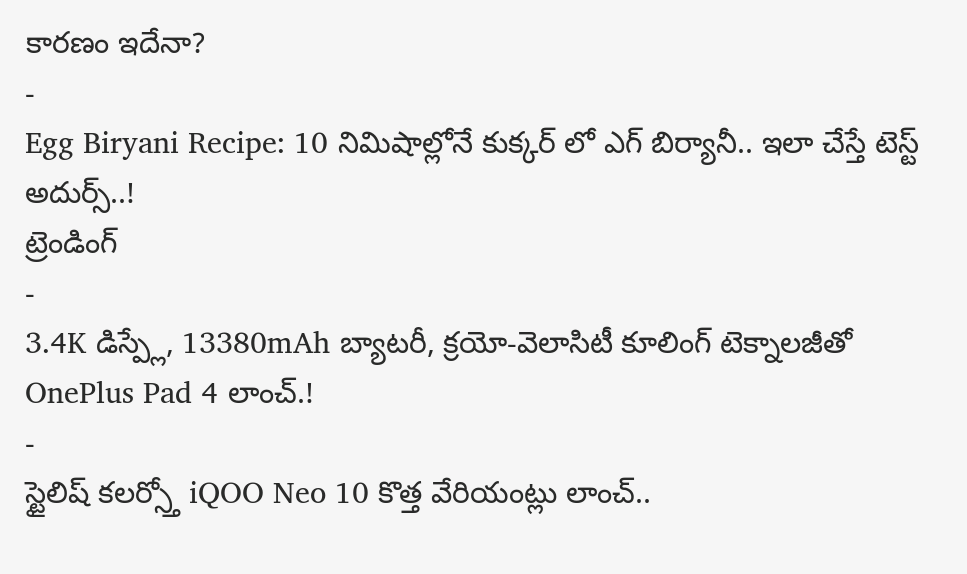కారణం ఇదేనా?
-
Egg Biryani Recipe: 10 నిమిషాల్లోనే కుక్కర్ లో ఎగ్ బిర్యానీ.. ఇలా చేస్తే టెస్ట్ అదుర్స్..!
ట్రెండింగ్
-
3.4K డిస్ప్లే, 13380mAh బ్యాటరీ, క్రయో-వెలాసిటీ కూలింగ్ టెక్నాలజీతో OnePlus Pad 4 లాంచ్.!
-
స్టైలిష్ కలర్స్తో iQOO Neo 10 కొత్త వేరియంట్లు లాంచ్..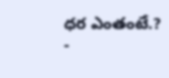ధర ఎంతంటే.?
-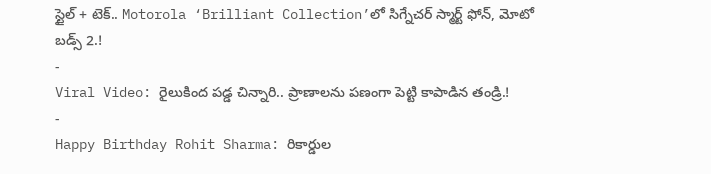స్టైల్ + టెక్.. Motorola ‘Brilliant Collection’లో సిగ్నేచర్ స్మార్ట్ ఫోన్, మోటో బడ్స్ 2.!
-
Viral Video: రైలుకింద పడ్డ చిన్నారి.. ప్రాణాలను పణంగా పెట్టి కాపాడిన తండ్రి.!
-
Happy Birthday Rohit Sharma: రికార్డుల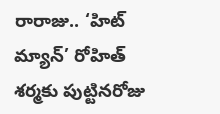రారాజు.. ‘హిట్ మ్యాన్’ రోహిత్ శర్మకు పుట్టినరోజు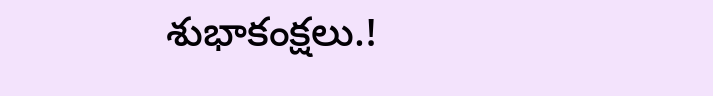శుభాకంక్షలు.!